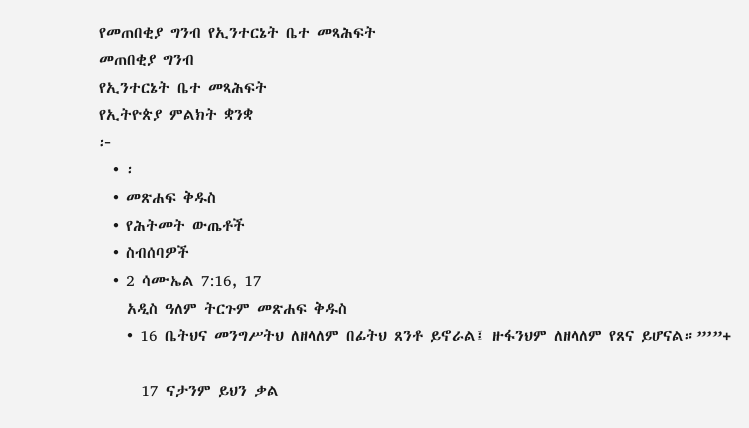የመጠበቂያ ግንብ የኢንተርኔት ቤተ መጻሕፍት
መጠበቂያ ግንብ
የኢንተርኔት ቤተ መጻሕፍት
የኢትዮጵያ ምልክት ቋንቋ
፦
  • ፡
  • መጽሐፍ ቅዱስ
  • የሕትመት ውጤቶች
  • ስብሰባዎች
  • 2 ሳሙኤል 7:16, 17
    አዲስ ዓለም ትርጉም መጽሐፍ ቅዱስ
    • 16 ቤትህና መንግሥትህ ለዘላለም በፊትህ ጸንቶ ይኖራል፤ ዙፋንህም ለዘላለም የጸና ይሆናል።”’”+

      17 ናታንም ይህን ቃል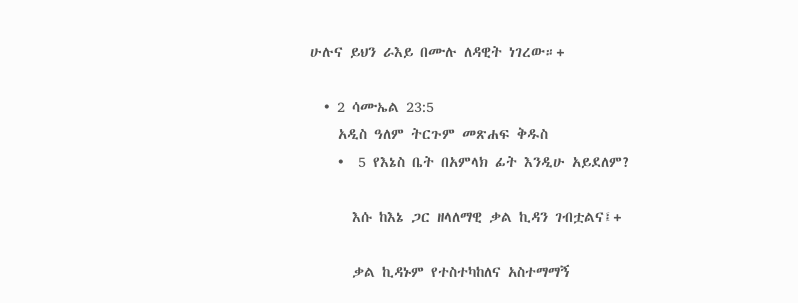ሁሉና ይህን ራእይ በሙሉ ለዳዊት ነገረው።+

  • 2 ሳሙኤል 23:5
    አዲስ ዓለም ትርጉም መጽሐፍ ቅዱስ
    •  5 የእኔስ ቤት በአምላክ ፊት እንዲሁ አይደለም?

      እሱ ከእኔ ጋር ዘላለማዊ ቃል ኪዳን ገብቷልና፤+

      ቃል ኪዳኑም የተስተካከለና አስተማማኝ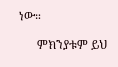ነው።

      ምክንያቱም ይህ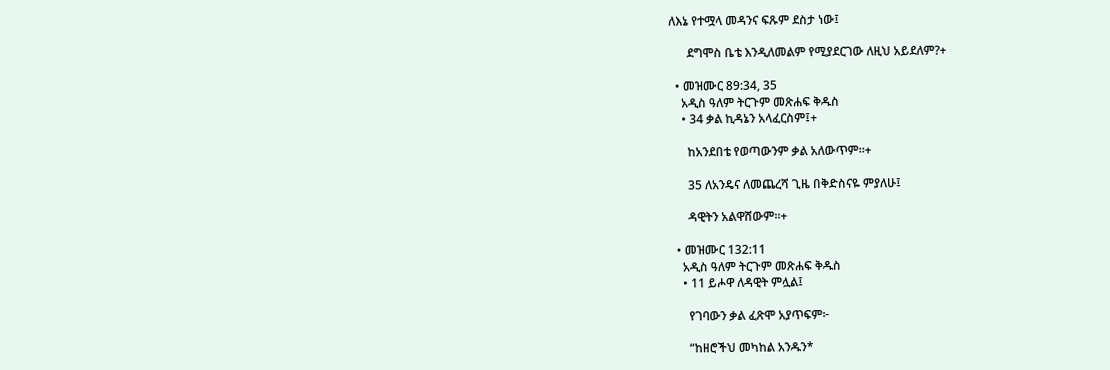ለእኔ የተሟላ መዳንና ፍጹም ደስታ ነው፤

      ደግሞስ ቤቴ እንዲለመልም የሚያደርገው ለዚህ አይደለም?+

  • መዝሙር 89:34, 35
    አዲስ ዓለም ትርጉም መጽሐፍ ቅዱስ
    • 34 ቃል ኪዳኔን አላፈርስም፤+

      ከአንደበቴ የወጣውንም ቃል አለውጥም።+

      35 ለአንዴና ለመጨረሻ ጊዜ በቅድስናዬ ምያለሁ፤

      ዳዊትን አልዋሸውም።+

  • መዝሙር 132:11
    አዲስ ዓለም ትርጉም መጽሐፍ ቅዱስ
    • 11 ይሖዋ ለዳዊት ምሏል፤

      የገባውን ቃል ፈጽሞ አያጥፍም፦

      “ከዘሮችህ መካከል አንዱን*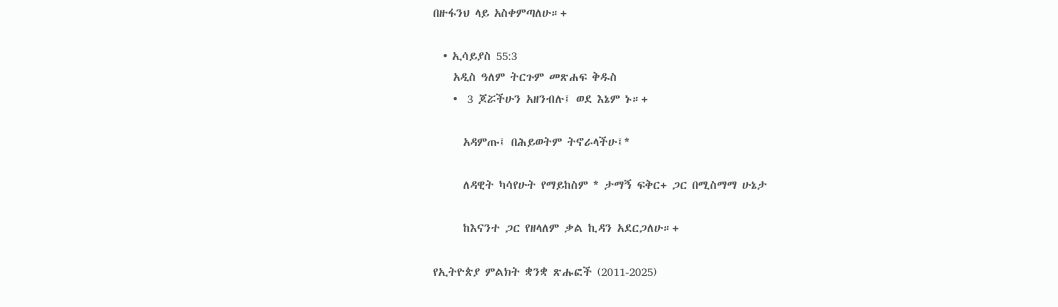በዙፋንህ ላይ አስቀምጣለሁ።+

  • ኢሳይያስ 55:3
    አዲስ ዓለም ትርጉም መጽሐፍ ቅዱስ
    •  3 ጆሯችሁን አዘንብሉ፤ ወደ እኔም ኑ።+

      አዳምጡ፤ በሕይወትም ትኖራላችሁ፤*

      ለዳዊት ካሳየሁት የማይከስም * ታማኝ ፍቅር+ ጋር በሚስማማ ሁኔታ

      ከእናንተ ጋር የዘላለም ቃል ኪዳን አደርጋለሁ።+

የኢትዮጵያ ምልክት ቋንቋ ጽሑፎች (2011-2025)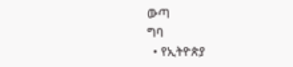ውጣ
ግባ
  • የኢትዮጵያ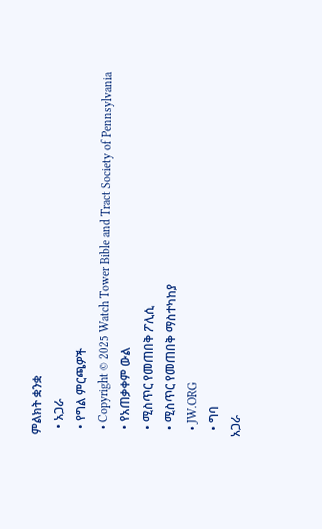ምልክት ቋንቋ
  • አጋራ
  • የግል ምርጫዎች
  • Copyright © 2025 Watch Tower Bible and Tract Society of Pennsylvania
  • የአጠቃቀም ውል
  • ሚስጥር የመጠበቅ ፖሊሲ
  • ሚስጥር የመጠበቅ ማስተካከያ
  • JW.ORG
  • ግባ
አጋራ